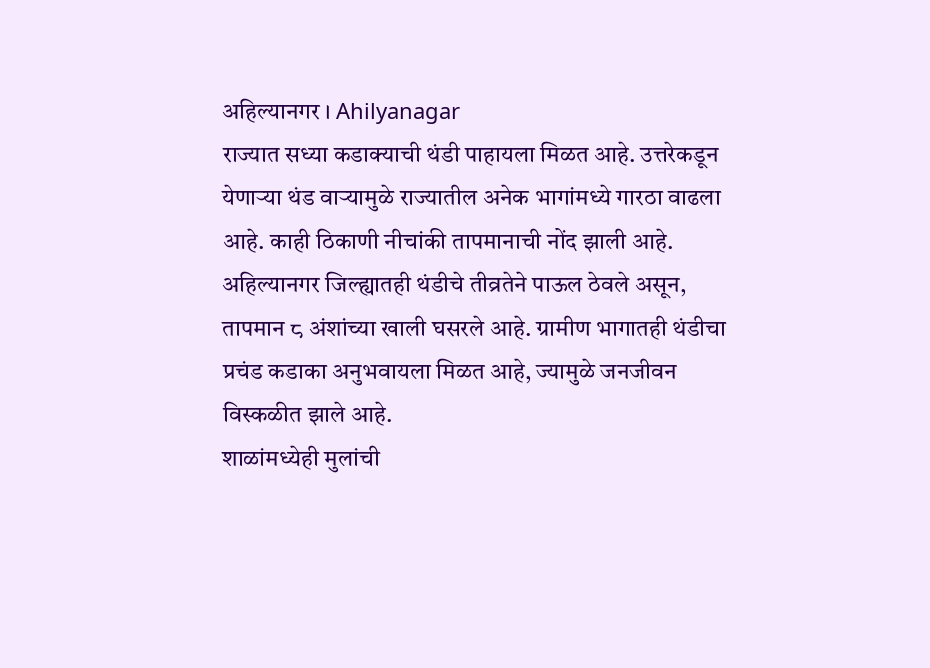अहिल्यानगर । Ahilyanagar
राज्यात सध्या कडाक्याची थंडी पाहायला मिळत आहे. उत्तरेकडून येणाऱ्या थंड वाऱ्यामुळे राज्यातील अनेक भागांमध्ये गारठा वाढला आहे. काही ठिकाणी नीचांकी तापमानाची नोंद झाली आहे.
अहिल्यानगर जिल्ह्यातही थंडीचे तीव्रतेने पाऊल ठेवले असून, तापमान ८ अंशांच्या खाली घसरले आहे. ग्रामीण भागातही थंडीचा प्रचंड कडाका अनुभवायला मिळत आहे, ज्यामुळे जनजीवन विस्कळीत झाले आहे.
शाळांमध्येही मुलांची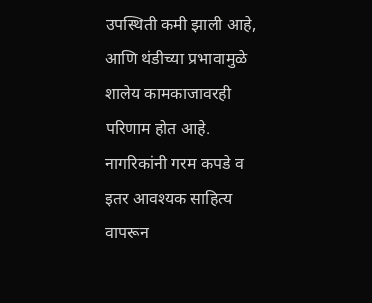उपस्थिती कमी झाली आहे, आणि थंडीच्या प्रभावामुळे शालेय कामकाजावरही परिणाम होत आहे. नागरिकांनी गरम कपडे व इतर आवश्यक साहित्य वापरून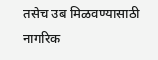तसेच उब मिळवण्यासाठी नागरिक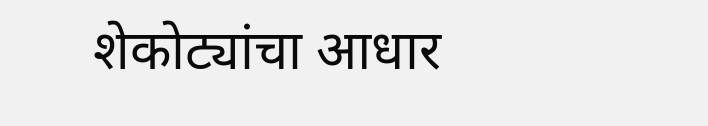शेकोट्यांचा आधार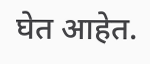घेत आहेत.